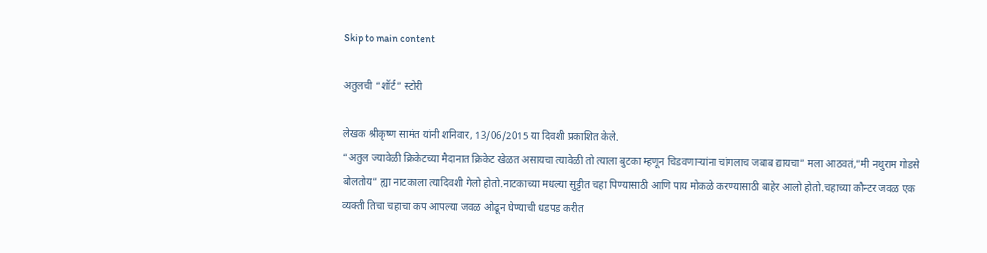Skip to main content

अतुलची “शॉर्ट” स्टोरी

लेखक श्रीकृष्ण सामंत यांनी शनिवार, 13/06/2015 या दिवशी प्रकाशित केले.
“अतुल ज्यावेळी क्रिकेटच्या मैदानात क्रिकेट खेळत असायचा त्यावेळी तो त्याला बुटका म्हणून चिडवणार्‍यांना चांगलाच जबाब द्यायचा” मला आठवतं,”मी नथुराम गोडसे बोलतोय” ह्या नाटकाला त्यादिवशी गेलो होतो.नाटकाच्या मधल्या सुट्टीत चहा पिण्यासाठी आणि पाय मोकळे करण्यासाठी बाहेर आलो होतो.चहाच्या कौन्टर जवळ एक व्यक्ती तिचा चहाचा कप आपल्या जवळ ओढून घेण्याची धडपड करीत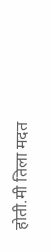होती.मी तिला मदत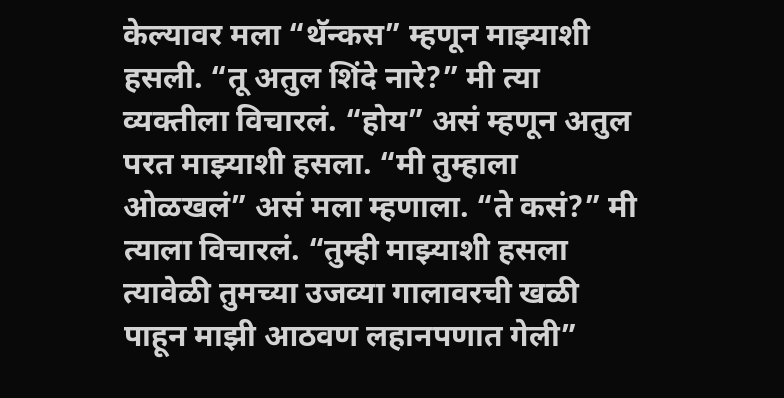केल्यावर मला “थॅन्कस” म्हणून माझ्याशी हसली. “तू अतुल शिंदे नारे?” मी त्या व्यक्तीला विचारलं. “होय” असं म्हणून अतुल परत माझ्याशी हसला. “मी तुम्हाला ओळखलं” असं मला म्हणाला. “ते कसं?” मी त्याला विचारलं. “तुम्ही माझ्याशी हसला त्यावेळी तुमच्या उजव्या गालावरची खळी पाहून माझी आठवण लहानपणात गेली”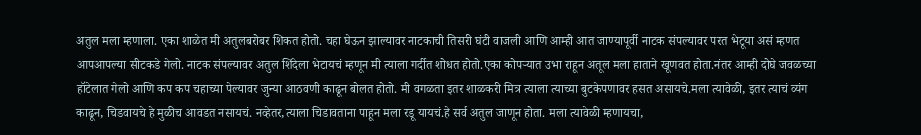अतुल मला म्हणाला. एका शाळेत मी अतुलबरोबर शिकत होतो. चहा घेऊन झाल्यावर नाटकाची तिसरी घंटी वाजली आणि आम्ही आत जाण्यापूर्वी नाटक संपल्यावर परत भेटूया असं म्हणत आपआपल्या सीटकडे गेलो. नाटक संपल्यावर अतुल शिंदेला भेटायचं म्हणून मी त्याला गर्दीत शोधत होतो.एका कोपर्‍यात उभा राहून अतूल मला हाताने खूणवत होता.नंतर आम्ही दोघे जवळच्या हॉटेलात गेलो आणि कप कप चहाच्या पेल्यावर जुन्या आठवणी काढून बोलत होतो. मी वगळता इतर शाळकरी मित्र त्याला त्याच्या बुटकेपणावर हसत असायचे.मला त्यावेळी, इतर त्याचं व्यंग काढून, चिडवायचे हे मुळीच आवडत नसायचं. नव्हेतर,त्याला चिडावताना पाहून मला रडू यायचं.हे सर्व अतुल जाणून होता. मला त्यावेळी म्हणायचा,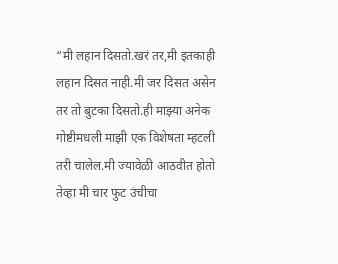“मी लहान दिसतो.खरं तर,मी इतकाही लहान दिसत नाही.मी जर दिसत असेन तर तो बुटका दिसतो.ही माझ्या अनेक गोष्टीमधली माझी एक विशेषता म्हटली तरी चालेल.मी ज्यावेळी आठवीत होतो तेव्हा मी चार फुट उंचीचा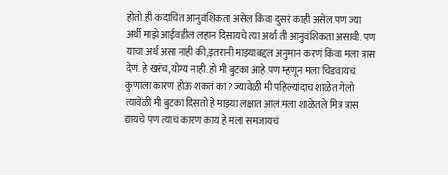होतो.ही कदाचित आनुवंशिकता असेल किंवा दुसरं काही असेल.पण ज्या अर्थी माझे आईवडील लहान दिसायचे त्या अर्था ती आनुवंशिकता असावी. पण याचा अर्थ असा नाही की,इतरानी माझ्याबद्दल अनुमान करणं किंवा मला त्रास देणं. हे खरंच,योग्य नाही.हो मी बुटका आहे.पण म्हणून मला चिडवायचं कुणाला कारण होऊं शकतं का? ज्यावेळी मी पहिल्यांदाच शाळेत गेलो त्यावेळी मी बुटका दिसतो हे माझ्या लक्षात आलं.मला शाळेतले मित्र त्रास द्यायचे पण त्याचं कारण काय हे मला समजायचं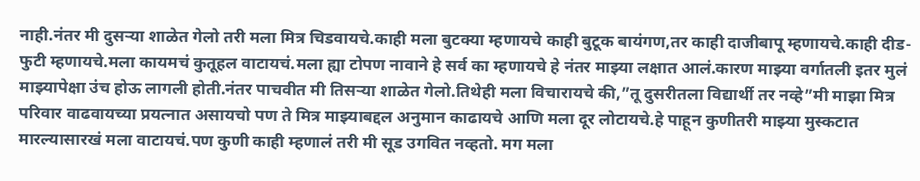नाही.नंतर मी दुसर्‍या शाळेत गेलो तरी मला मित्र चिडवायचे.काही मला बुटक्या म्हणायचे काही बुटूक बायंगण,तर काही दाजीबापू म्हणायचे.काही दीड-फुटी म्हणायचे.मला कायमचं कुतूहल वाटायचं.मला ह्या टोपण नावाने हे सर्व का म्हणायचे हे नंतर माझ्या लक्षात आलं.कारण माझ्या वर्गातली इतर मुलं माझ्यापेक्षा उंच होऊ लागली होती.नंतर पाचवीत मी तिसर्‍या शाळेत गेलो.तिथेही मला विचारायचे की,”तू दुसरीतला विद्यार्थी तर नव्हे”मी माझा मित्र परिवार वाढवायच्या प्रयत्नात असायचो पण ते मित्र माझ्याबद्दल अनुमान काढायचे आणि मला दूर लोटायचे.हे पाहून कुणीतरी माझ्या मुस्कटात मारल्यासारखं मला वाटायचं.पण कुणी काही म्हणालं तरी मी सूड उगवित नव्हतो. मग मला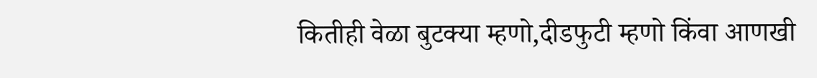कितीही वेळा बुटक्या म्हणो,दीडफुटी म्हणो किंवा आणखी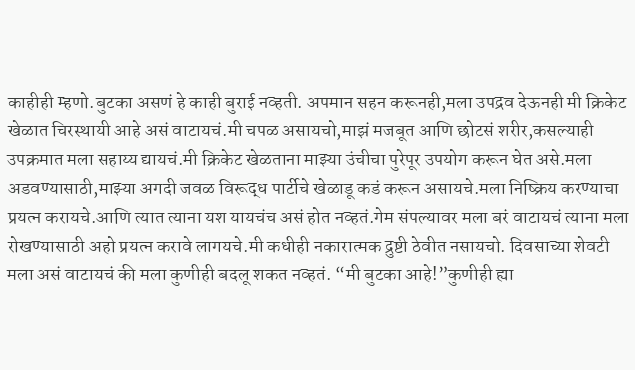काहीही म्हणो.बुटका असणं हे काही बुराई नव्हती. अपमान सहन करूनही,मला उपद्रव देऊनही मी क्रिकेट खेळात चिरस्थायी आहे असं वाटायचं.मी चपळ असायचो,माझं मजबूत आणि छोटसं शरीर,कसल्याही उपक्रमात मला सहाय्य द्यायचं.मी क्रिकेट खेळताना माझ्या उंचीचा पुरेपूर उपयोग करून घेत असे.मला अडवण्यासाठी,माझ्या अगदी जवळ विरूद्ध पार्टीचे खेळाडू कडं करून असायचे.मला निष्क्रिय करण्याचा प्रयत्न करायचे.आणि त्यात त्याना यश यायचंच असं होत नव्हतं.गेम संपल्यावर मला बरं वाटायचं त्याना मला रोखण्यासाठी अहो प्रयत्न करावे लागयचे.मी कधीही नकारात्मक द्रुष्टी ठेवीत नसायचो. दिवसाच्या शेवटी मला असं वाटायचं की मला कुणीही बदलू शकत नव्हतं. “मी बुटका आहे!”कुणीही ह्या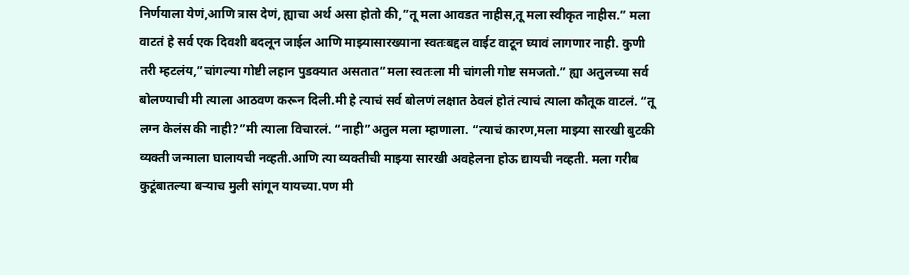निर्णयाला येणं,आणि त्रास देणं, ह्याचा अर्थ असा होतो की,”तू मला आवडत नाहीस,तू मला स्वीकृत नाहीस.” मला वाटतं हे सर्व एक दिवशी बदलून जाईल आणि माझ्यासारख्याना स्वतःबद्दल वाईट वाटून घ्यावं लागणार नाही. कुणी तरी म्हटलंय,”चांगल्या गोष्टी लहान पुडक्यात असतात”मला स्वतःला मी चांगली गोष्ट समजतो.” ह्या अतुलच्या सर्व बोलण्याची मी त्याला आठवण करून दिली.मी हे त्याचं सर्व बोलणं लक्षात ठेवलं होतं त्याचं त्याला कौतूक वाटलं. “तू लग्न केलंस की नाही?”मी त्याला विचारलं. “नाही”अतुल मला म्हाणाला. “त्याचं कारण,मला माझ्या सारखी बुटकी व्यक्ती जन्माला घालायची नव्हती.आणि त्या व्यक्तीची माझ्या सारखी अवहेलना होऊ द्यायची नव्हती. मला गरीब कुटूंबातल्या बर्‍याच मुली सांगून यायच्या.पण मी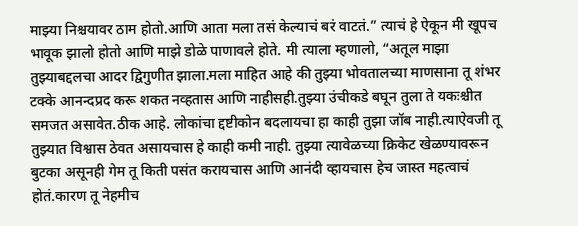माझ्या निश्चयावर ठाम होतो.आणि आता मला तसं केल्याचं बरं वाटतं.” त्याचं हे ऐकून मी खूपच भावूक झालो होतो आणि माझे डोळे पाणावले होते. मी त्याला म्हणालो, “अतूल माझा तुझ्याबद्दलचा आदर द्विगुणीत झाला.मला माहित आहे की तुझ्या भोवतालच्या माणसाना तू शंभर टक्के आनन्दप्रद करू शकत नव्हतास आणि नाहीसही.तुझ्या उंचीकडे बघून तुला ते यकःश्चीत समजत असावेत.ठीक आहे. लोकांचा द्दष्टीकोन बदलायचा हा काही तुझा जॉब नाही.त्याऐवजी तू तुझ्यात विश्वास ठेवत असायचास हे काही कमी नाही. तुझ्या त्यावेळच्या क्रिकेट खेळण्यावरून बुटका असूनही गेम तू किती पसंत करायचास आणि आनंदी व्हायचास हेच जास्त महत्वाचं होतं.कारण तू नेहमीच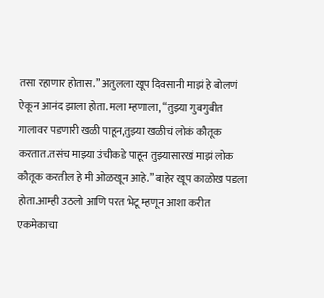तसा रहाणार होतास.” अतुलला खूप दिवसानी माझं हे बोलणं ऐकून आनंद झाला होता. मला म्हणाला, “तुझ्या गुबगुबीत गालावर पडणारी खळी पाहून,तुझ्या खळीचं लोकं कौतूक करतात.तसंच माझ्या उंचीकडे पाहून तुझ्यासारखं माझं लोक कौतूक करतील हे मी ओळखून आहे.” बाहेर खूप काळोख पडला होता.आम्ही उठलो आणि परत भेटू म्हणून आशा करीत एकमेकाचा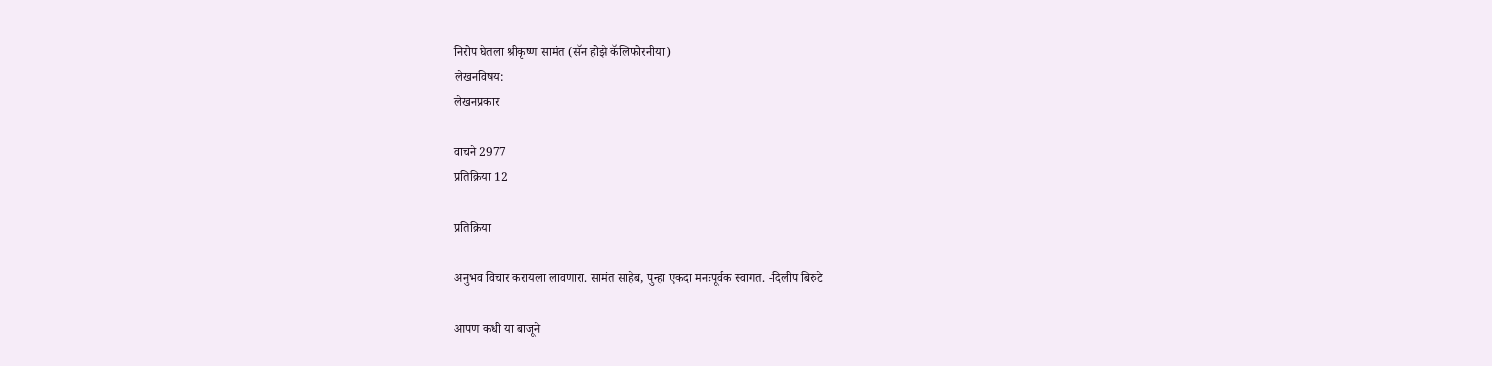निरोप घेतला श्रीकृष्ण सामंत (सॅन होझे कॅलिफोरनीया)
लेखनविषय:
लेखनप्रकार

वाचने 2977
प्रतिक्रिया 12

प्रतिक्रिया

अनुभव विचार करायला लावणारा. सामंत साहेब, पुन्हा एकदा मनःपूर्वक स्वागत. -दिलीप बिरुटे

आपण कधी या बाजूने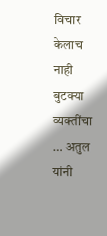विचार केलाच नाही बुटक्या व्यक्तींचा … अतुल यांनी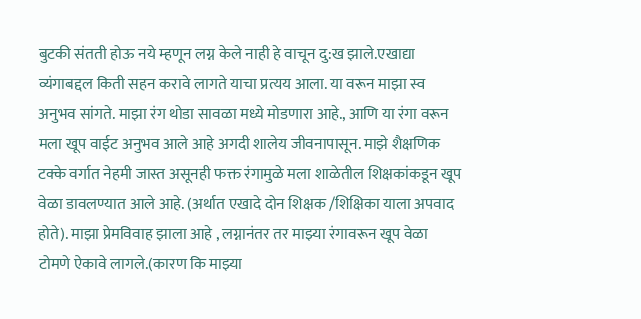बुटकी संतती होऊ नये म्हणून लग्न केले नाही हे वाचून दु:ख झाले.एखाद्या व्यंगाबद्दल किती सहन करावे लागते याचा प्रत्यय आला. या वरून माझा स्व अनुभव सांगते. माझा रंग थोडा सावळा मध्ये मोडणारा आहे., आणि या रंगा वरून मला खूप वाईट अनुभव आले आहे अगदी शालेय जीवनापासून. माझे शैक्षणिक टक्के वर्गात नेहमी जास्त असूनही फक्त रंगामुळे मला शाळेतील शिक्षकांकडून खूप वेळा डावलण्यात आले आहे. (अर्थात एखादे दोन शिक्षक /शिक्षिका याला अपवाद होते). माझा प्रेमविवाह झाला आहे , लग्नानंतर तर माझ्या रंगावरून खूप वेळा टोमणे ऐकावे लागले.(कारण कि माझ्या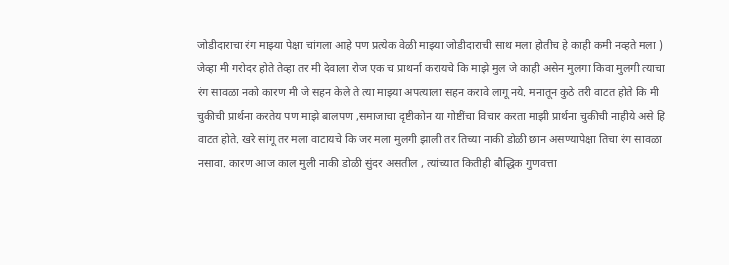जोडीदाराचा रंग माझ्या पेक्षा चांगला आहे पण प्रत्येक वेळी माझ्या जोडीदाराची साथ मला होतीच हे काही कमी नव्हते मला ) जेव्हा मी गरोदर होते तेव्हा तर मी देवाला रोज एक च प्राथर्ना करायचे कि माझे मुल जे काही असेन मुलगा किवा मुलगी त्याचा रंग सावळा नको कारण मी जे सहन केले ते त्या माझ्या अपत्याला सहन करावे लागू नये. मनातून कुठे तरी वाटत होते कि मी चुकीची प्रार्थना करतेय पण माझे बालपण ,समाजाचा दृष्टीकोन या गोष्टींचा विचार करता माझी प्रार्थना चुकीची नाहीये असे हि वाटत होते. खरे सांगू तर मला वाटायचे कि जर मला मुलगी झाली तर तिच्या नाकी डोळी छान असण्यापेक्षा तिचा रंग सावळा नसावा. कारण आज काल मुली नाकी डोळी सुंदर असतील , त्यांच्यात कितीही बौद्धिक गुणवत्ता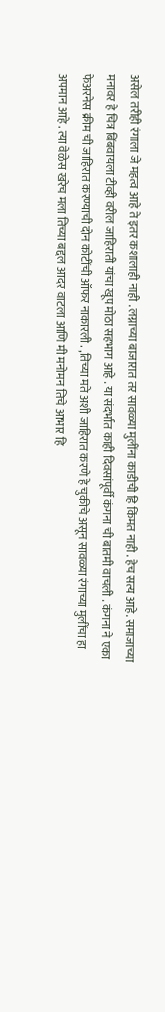असेल तरीही रंगाला जे महत्व आहे ते इतर कशालाही नाही . लग्नाच्या बाजारात तर सावळ्या मुलींना काडीची हि किंमत नाही . हेच सत्य आहे. समाजाच्या मनावर हे चित्र बिंबवायला टीव्ही वरील जाहिराती यांचा खूप मोठा सहभाग आहे . या संदर्भात काही दिवसांपूर्वी कंगना ची बातमी वाचली . कंगना ने एका फेअरनेस क्रीम ची जाहिरात करण्याची दोन कोटींची ऑफर नाकारली . ,तिच्या मते अशी जाहिरात करणे हे चुकीचे असून सावळ्या रंगाच्या मुलींचा हा अपमान आहे . त्या वेळेस खरेच मला तिच्या बद्दल आदर वाटला आणि मी मनोमन तिचे आभार हि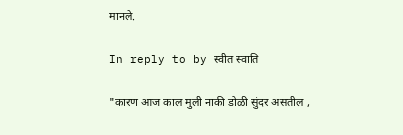मानले.

In reply to by स्वीत स्वाति

"कारण आज काल मुली नाकी डोळी सुंदर असतील ,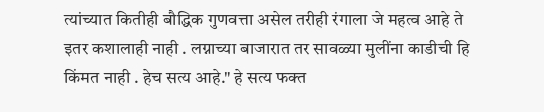त्यांच्यात कितीही बौद्धिक गुणवत्ता असेल तरीही रंगाला जे महत्व आहे ते इतर कशालाही नाही . लग्नाच्या बाजारात तर सावळ्या मुलींना काडीची हि किंमत नाही . हेच सत्य आहे." हे सत्य फक्त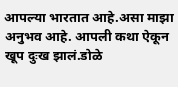आपल्या भारतात आहे.असा माझा अनुभव आहे. आपली कथा ऐकून खूप दुःख झालं.डोळे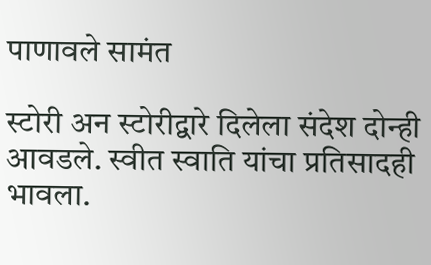पाणावले सामंत

स्टोरी अन स्टोरीद्वारे दिलेला संदेश दोन्ही आवडले. स्वीत स्वाति यांचा प्रतिसादही भावला.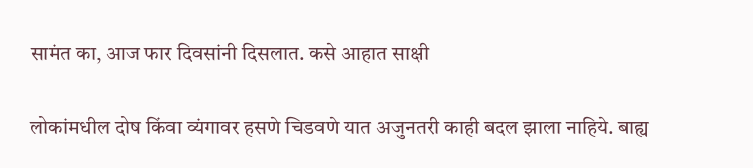सामंत का, आज फार दिवसांनी दिसलात. कसे आहात साक्षी

लोकांमधील दोष किंवा व्यंगावर हसणे चिडवणे यात अजुनतरी काही बदल झाला नाहिये. बाह्य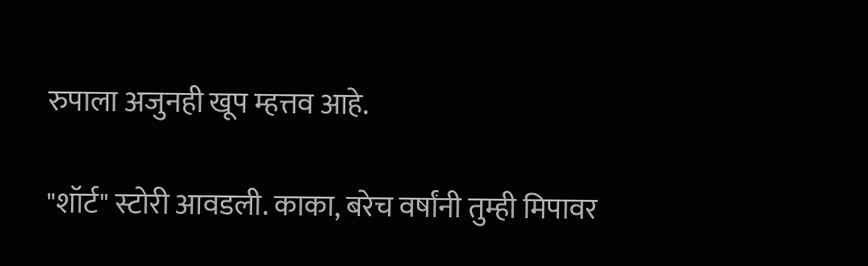रुपाला अजुनही खूप म्हत्तव आहे.

"शॉर्ट" स्टोरी आवडली. काका, बरेच वर्षांनी तुम्ही मिपावर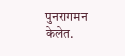पुनरागमन केलेत.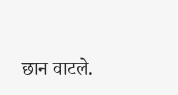छान वाटले.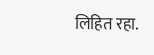लिहित रहा.